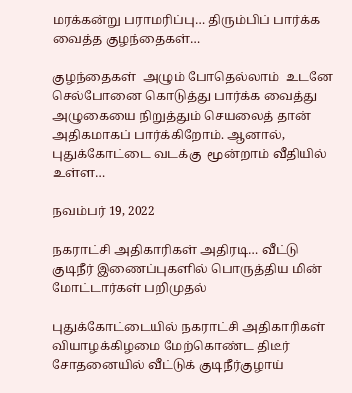மரக்கன்று பராமரிப்பு… திரும்பிப் பார்க்க வைத்த குழந்தைகள்…

குழந்தைகள்  அழும் போதெல்லாம்  உடனே செல்போனை கொடுத்து பார்க்க வைத்து அழுகையை நிறுத்தும் செயலைத் தான் அதிகமாகப் பார்க்கிறோம். ஆனால்,  புதுக்கோட்டை வடக்கு  மூன்றாம் வீதியில் உள்ள…

நவம்பர் 19, 2022

நகராட்சி அதிகாரிகள் அதிரடி… வீட்டு குடிநீர் இணைப்புகளில் பொருத்திய மின் மோட்டார்கள் பறிமுதல்

புதுக்கோட்டையில் நகராட்சி அதிகாரிகள் வியாழக்கிழமை மேற்கொண்ட திடீர் சோதனையில் வீட்டுக் குடிநீர்குழாய்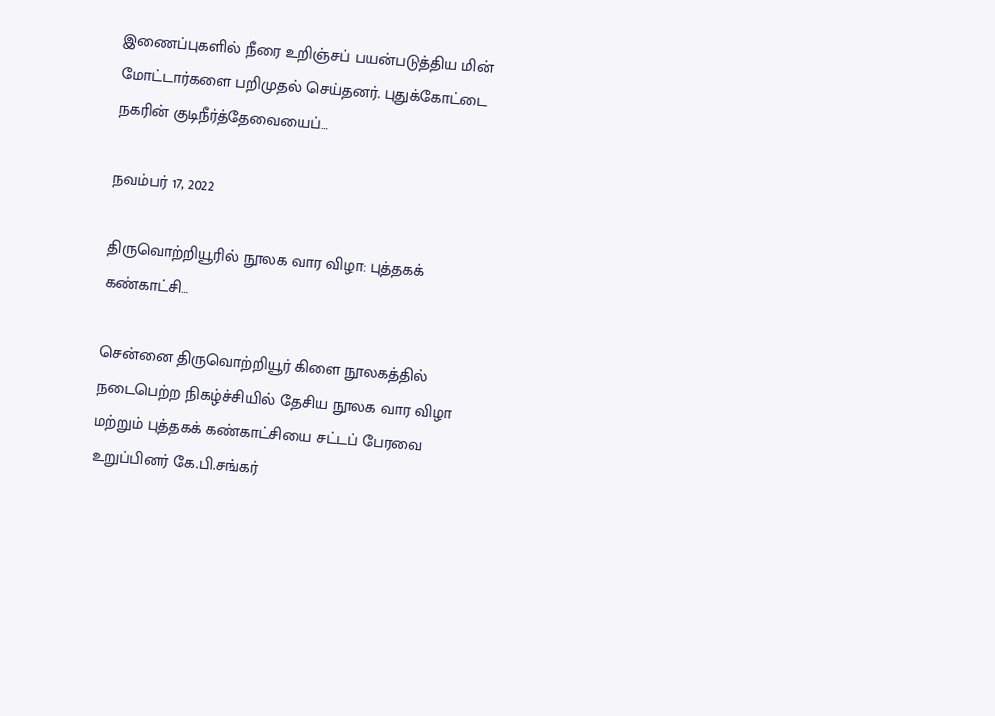இணைப்புகளில் நீரை உறிஞ்சப் பயன்படுத்திய மின் மோட்டார்களை பறிமுதல் செய்தனர். புதுக்கோட்டை நகரின் குடிநீர்த்தேவையைப்…

நவம்பர் 17, 2022

திருவொற்றியூரில் நூலக வார விழா: புத்தகக் கண்காட்சி…

சென்னை திருவொற்றியூர் கிளை நூலகத்தில் நடைபெற்ற நிகழ்ச்சியில் தேசிய நூலக வார விழா மற்றும் புத்தகக் கண்காட்சியை சட்டப் பேரவை உறுப்பினர் கே.பி.சங்கர்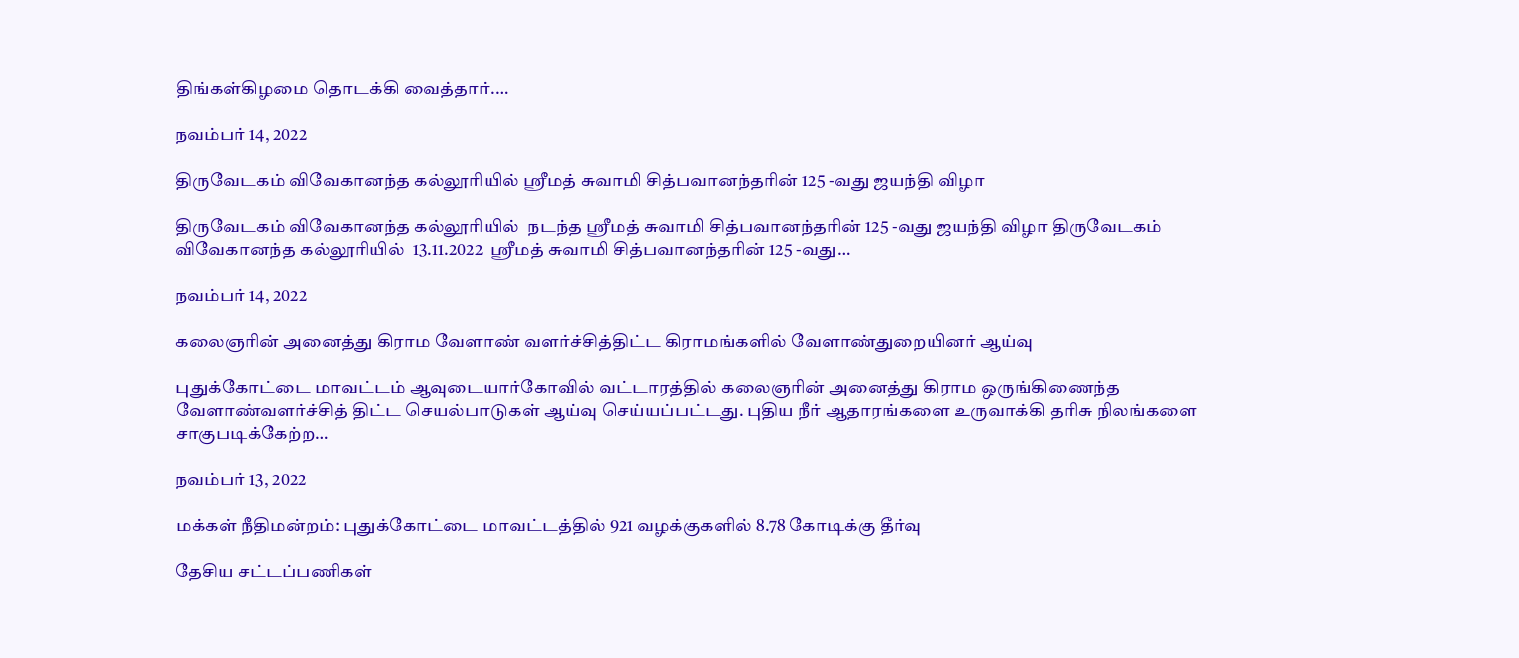திங்கள்கிழமை தொடக்கி வைத்தார்.…

நவம்பர் 14, 2022

திருவேடகம் விவேகானந்த கல்லூரியில் ஸ்ரீமத் சுவாமி சித்பவானந்தரின் 125 -வது ஜயந்தி விழா

திருவேடகம் விவேகானந்த கல்லூரியில்  நடந்த ஸ்ரீமத் சுவாமி சித்பவானந்தரின் 125 -வது ஜயந்தி விழா திருவேடகம் விவேகானந்த கல்லூரியில்  13.11.2022  ஸ்ரீமத் சுவாமி சித்பவானந்தரின் 125 -வது…

நவம்பர் 14, 2022

கலைஞரின் அனைத்து கிராம வேளாண் வளர்ச்சித்திட்ட கிராமங்களில் வேளாண்துறையினர் ஆய்வு

புதுக்கோட்டை மாவட்டம் ஆவுடையார்கோவில் வட்டாரத்தில் கலைஞரின் அனைத்து கிராம ஒருங்கிணைந்த வேளாண்வளர்ச்சித் திட்ட செயல்பாடுகள் ஆய்வு செய்யப்பட்டது. புதிய நீர் ஆதாரங்களை உருவாக்கி தரிசு நிலங்களை சாகுபடிக்கேற்ற…

நவம்பர் 13, 2022

மக்கள் நீதிமன்றம்: புதுக்கோட்டை மாவட்டத்தில் 921 வழக்குகளில் 8.78 கோடிக்கு தீர்வு

தேசிய சட்டப்பணிகள்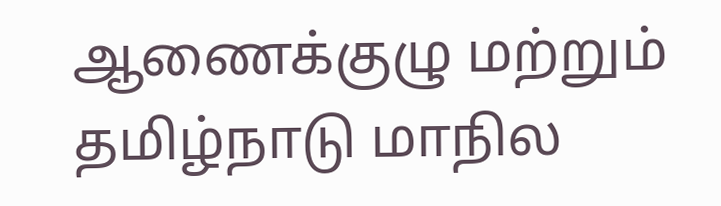ஆணைக்குழு மற்றும் தமிழ்நாடு மாநில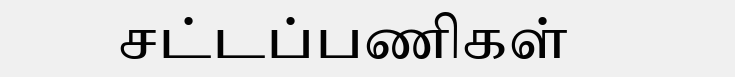சட்டப்பணிகள்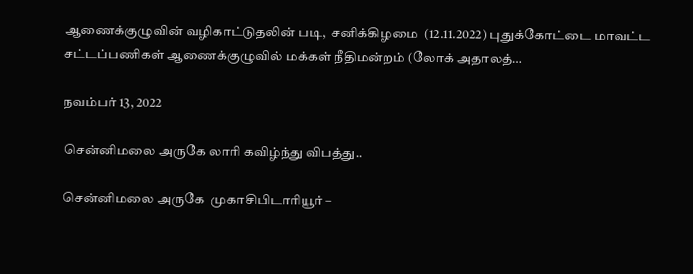ஆணைக்குழுவின் வழிகாட்டுதலின் படி,  சனிக்கிழமை  (12.11.2022) புதுக்கோட்டை மாவட்ட சட்டப்பணிகள் ஆணைக்குழுவில் மக்கள் நீதிமன்றம் (லோக் அதாலத்…

நவம்பர் 13, 2022

சென்னிமலை அருகே லாரி கவிழ்ந்து விபத்து..

சென்னிமலை அருகே  முகாசிபிடாரியூர் –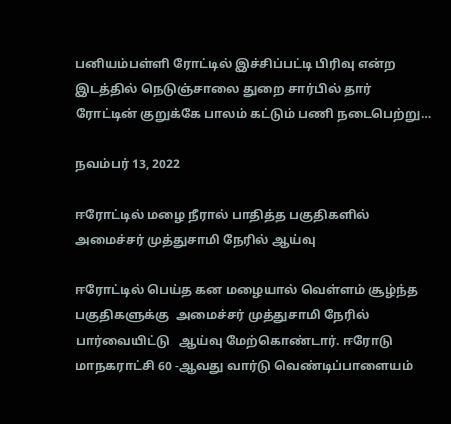பனியம்பள்ளி ரோட்டில் இச்சிப்பட்டி பிரிவு என்ற இடத்தில் நெடுஞ்சாலை துறை சார்பில் தார் ரோட்டின் குறுக்கே பாலம் கட்டும் பணி நடைபெற்று…

நவம்பர் 13, 2022

ஈரோட்டில் மழை நீரால் பாதித்த பகுதிகளில் அமைச்சர் முத்துசாமி நேரில் ஆய்வு

ஈரோட்டில் பெய்த கன மழையால் வெள்ளம் சூழ்ந்த பகுதிகளுக்கு  அமைச்சர் முத்துசாமி நேரில் பார்வையிட்டு   ஆய்வு மேற்கொண்டார். ஈரோடு மாநகராட்சி 60 -ஆவது வார்டு வெண்டிப்பாளையம்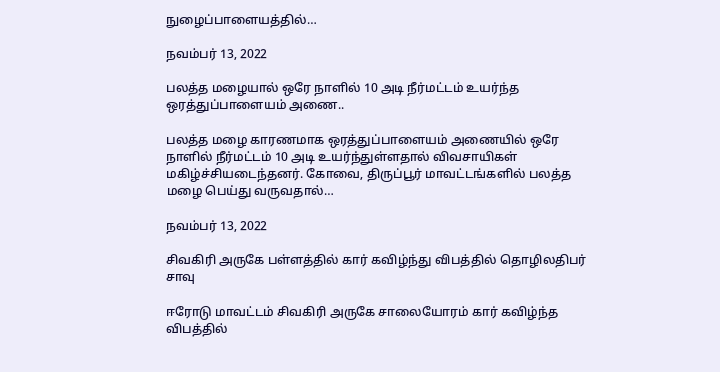நுழைப்பாளையத்தில்…

நவம்பர் 13, 2022

பலத்த மழையால் ஒரே நாளில் 10 அடி நீர்மட்டம் உயர்ந்த ஒரத்துப்பாளையம் அணை..

பலத்த மழை காரணமாக ஒரத்துப்பாளையம் அணையில் ஒரே நாளில் நீர்மட்டம் 10 அடி உயர்ந்துள்ளதால் விவசாயிகள் மகிழ்ச்சியடைந்தனர். கோவை, திருப்பூர் மாவட்டங்களில் பலத்த மழை பெய்து வருவதால்…

நவம்பர் 13, 2022

சிவகிரி அருகே பள்ளத்தில் கார் கவிழ்ந்து விபத்தில் தொழிலதிபர் சாவு

ஈரோடு மாவட்டம் சிவகிரி அருகே சாலையோரம் கார் கவிழ்ந்த விபத்தில்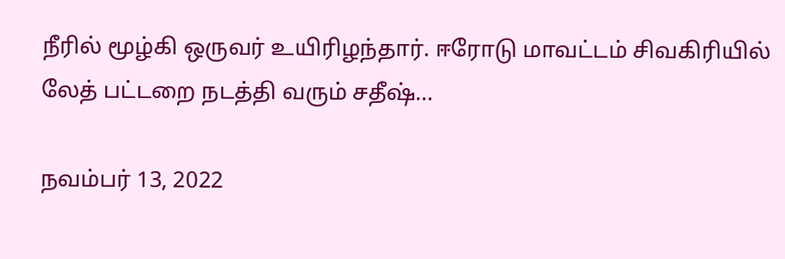நீரில் மூழ்கி ஒருவர் உயிரிழந்தார். ஈரோடு மாவட்டம் சிவகிரியில் லேத் பட்டறை நடத்தி வரும் சதீஷ்…

நவம்பர் 13, 2022